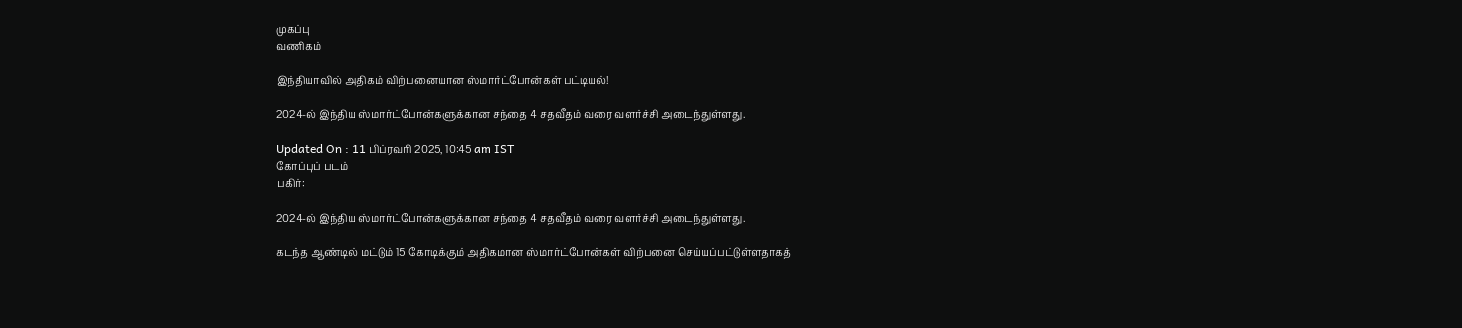முகப்பு
வணிகம்

இந்தியாவில் அதிகம் விற்பனையான ஸ்மார்ட்போன்கள் பட்டியல்!

2024-ல் இந்திய ஸ்மார்ட்போன்களுக்கான சந்தை 4 சதவீதம் வரை வளர்ச்சி அடைந்துள்ளது.

Updated On : 11 பிப்ரவரி 2025, 10:45 am IST
கோப்புப் படம்
பகிர்:

2024-ல் இந்திய ஸ்மார்ட்போன்களுக்கான சந்தை 4 சதவீதம் வரை வளர்ச்சி அடைந்துள்ளது.

கடந்த ஆண்டில் மட்டும் 15 கோடிக்கும் அதிகமான ஸ்மார்ட்போன்கள் விற்பனை செய்யப்பட்டுள்ளதாகத்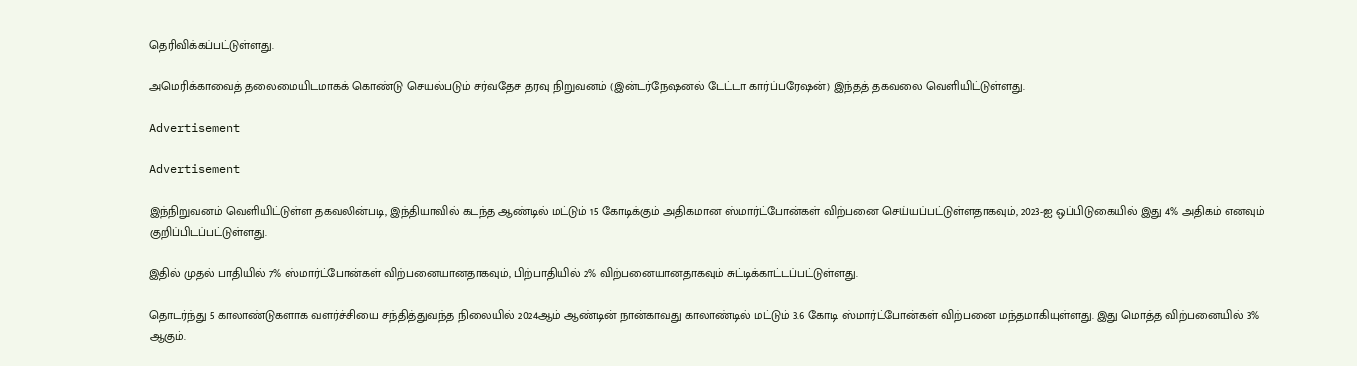தெரிவிக்கப்பட்டுள்ளது.

அமெரிக்காவைத் தலைமையிடமாகக் கொண்டு செயல்படும் சர்வதேச தரவு நிறுவனம் (இன்டர்நேஷனல் டேட்டா கார்ப்பரேஷன்) இந்தத் தகவலை வெளியிட்டுள்ளது.

Advertisement

Advertisement

இந்நிறுவனம் வெளியிட்டுள்ள தகவலின்படி, இந்தியாவில் கடந்த ஆண்டில் மட்டும் 15 கோடிக்கும் அதிகமான ஸ்மார்ட்போன்கள் விற்பனை செய்யப்பட்டுள்ளதாகவும், 2023-ஐ ஒப்பிடுகையில் இது 4% அதிகம் எனவும் குறிப்பிடப்பட்டுள்ளது.

இதில் முதல் பாதியில் 7% ஸ்மார்ட்போன்கள் விற்பனையானதாகவும், பிற்பாதியில் 2% விற்பனையானதாகவும் சுட்டிக்காட்டப்பட்டுள்ளது.

தொடர்ந்து 5 காலாண்டுகளாக வளர்ச்சியை சந்தித்துவந்த நிலையில் 2024ஆம் ஆண்டின் நான்காவது காலாண்டில் மட்டும் 3.6 கோடி ஸ்மார்ட்போன்கள் விற்பனை மந்தமாகியுள்ளது. இது மொத்த விற்பனையில் 3% ஆகும்.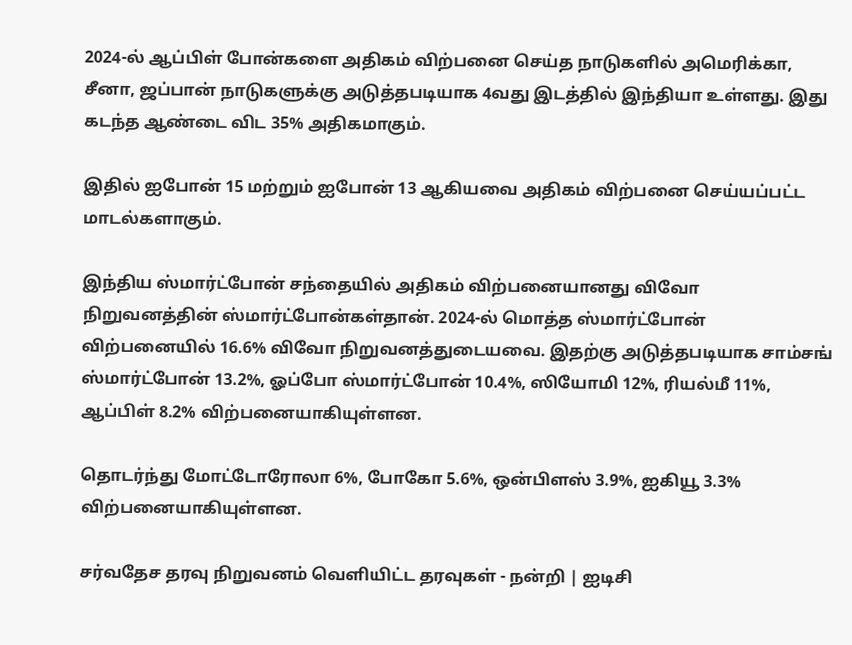2024-ல் ஆப்பிள் போன்களை அதிகம் விற்பனை செய்த நாடுகளில் அமெரிக்கா, சீனா, ஜப்பான் நாடுகளுக்கு அடுத்தபடியாக 4வது இடத்தில் இந்தியா உள்ளது. இது கடந்த ஆண்டை விட 35% அதிகமாகும்.

இதில் ஐபோன் 15 மற்றும் ஐபோன் 13 ஆகியவை அதிகம் விற்பனை செய்யப்பட்ட மாடல்களாகும்.

இந்திய ஸ்மார்ட்போன் சந்தையில் அதிகம் விற்பனையானது விவோ நிறுவனத்தின் ஸ்மார்ட்போன்கள்தான். 2024-ல் மொத்த ஸ்மார்ட்போன் விற்பனையில் 16.6% விவோ நிறுவனத்துடையவை. இதற்கு அடுத்தபடியாக சாம்சங் ஸ்மார்ட்போன் 13.2%, ஓப்போ ஸ்மார்ட்போன் 10.4%, ஸியோமி 12%, ரியல்மீ 11%, ஆப்பிள் 8.2% விற்பனையாகியுள்ளன.

தொடர்ந்து மோட்டோரோலா 6%, போகோ 5.6%, ஒன்பிளஸ் 3.9%, ஐகியூ 3.3% விற்பனையாகியுள்ளன.

சர்வதேச தரவு நிறுவனம் வெளியிட்ட தரவுகள் - நன்றி | ஐடிசி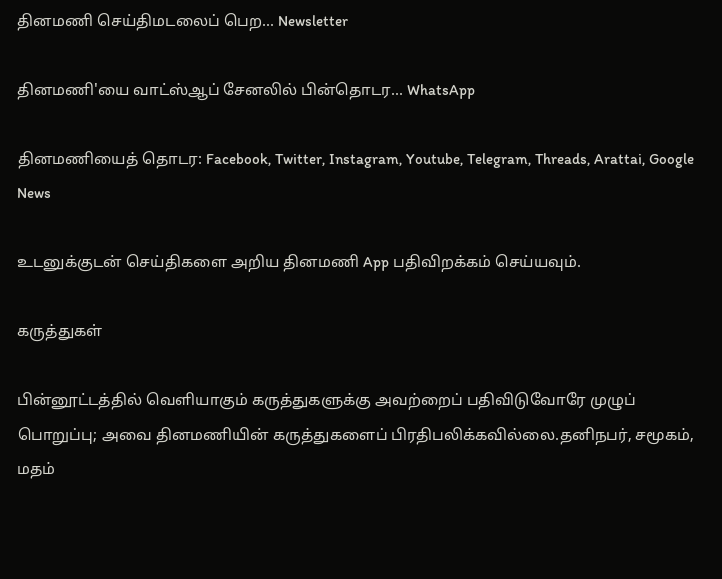தினமணி செய்திமடலைப் பெற... Newsletter

தினமணி'யை வாட்ஸ்ஆப் சேனலில் பின்தொடர... WhatsApp

தினமணியைத் தொடர: Facebook, Twitter, Instagram, Youtube, Telegram, Threads, Arattai, Google News

உடனுக்குடன் செய்திகளை அறிய தினமணி App பதிவிறக்கம் செய்யவும்.

கருத்துகள்

பின்னூட்டத்தில் வெளியாகும் கருத்துகளுக்கு அவற்றைப் பதிவிடுவோரே முழுப் பொறுப்பு; அவை தினமணியின் கருத்துகளைப் பிரதிபலிக்கவில்லை.தனிநபர், சமூகம், மதம்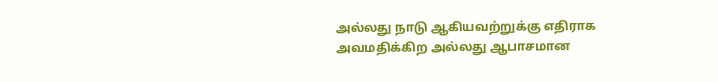அல்லது நாடு ஆகியவற்றுக்கு எதிராக அவமதிக்கிற அல்லது ஆபாசமான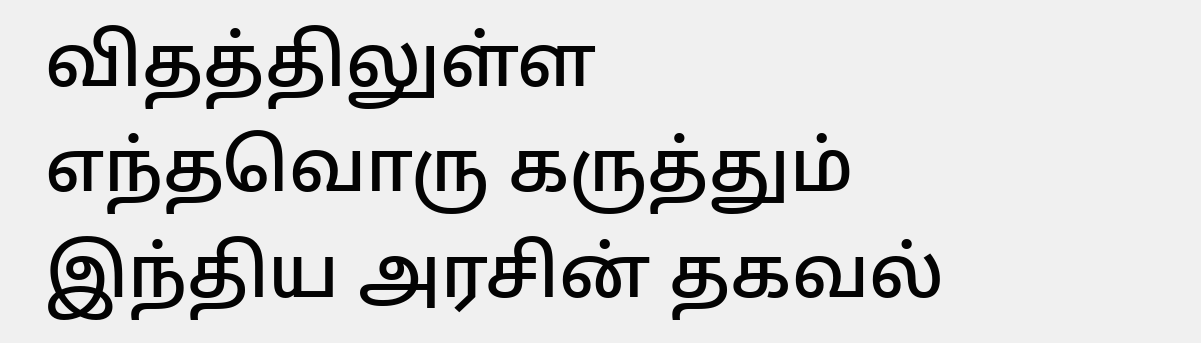விதத்திலுள்ள எந்தவொரு கருத்தும் இந்திய அரசின் தகவல்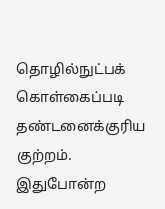தொழில்நுட்பக் கொள்கைப்படி தண்டனைக்குரிய குற்றம். இதுபோன்ற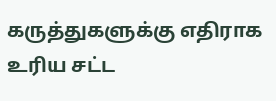கருத்துகளுக்கு எதிராக உரிய சட்ட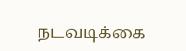நடவடிக்கை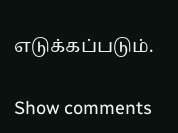எடுக்கப்படும்.

Show comments